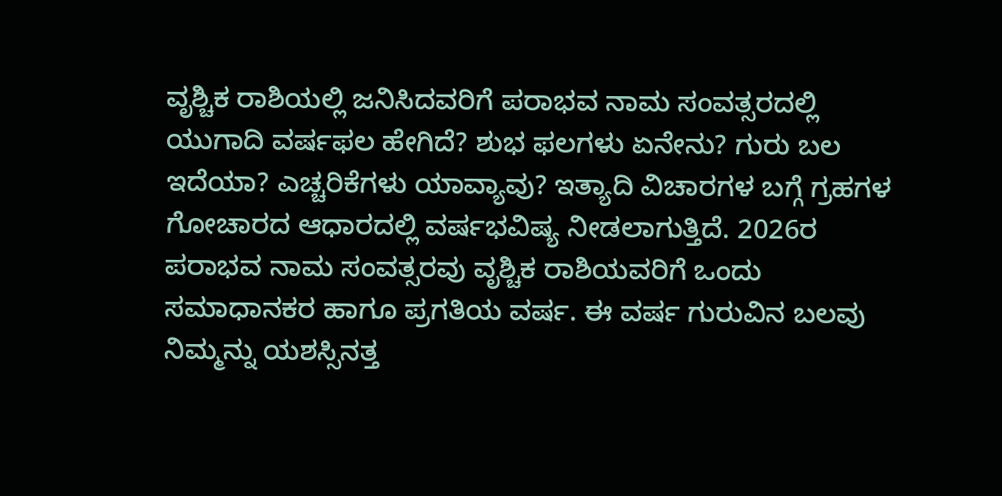ವೃಶ್ಚಿಕ ರಾಶಿಯಲ್ಲಿ ಜನಿಸಿದವರಿಗೆ ಪರಾಭವ ನಾಮ ಸಂವತ್ಸರದಲ್ಲಿ ಯುಗಾದಿ ವರ್ಷಫಲ ಹೇಗಿದೆ? ಶುಭ ಫಲಗಳು ಏನೇನು? ಗುರು ಬಲ ಇದೆಯಾ? ಎಚ್ಚರಿಕೆಗಳು ಯಾವ್ಯಾವು? ಇತ್ಯಾದಿ ವಿಚಾರಗಳ ಬಗ್ಗೆ ಗ್ರಹಗಳ ಗೋಚಾರದ ಆಧಾರದಲ್ಲಿ ವರ್ಷಭವಿಷ್ಯ ನೀಡಲಾಗುತ್ತಿದೆ. 2026ರ ಪರಾಭವ ನಾಮ ಸಂವತ್ಸರವು ವೃಶ್ಚಿಕ ರಾಶಿಯವರಿಗೆ ಒಂದು ಸಮಾಧಾನಕರ ಹಾಗೂ ಪ್ರಗತಿಯ ವರ್ಷ. ಈ ವರ್ಷ ಗುರುವಿನ ಬಲವು ನಿಮ್ಮನ್ನು ಯಶಸ್ಸಿನತ್ತ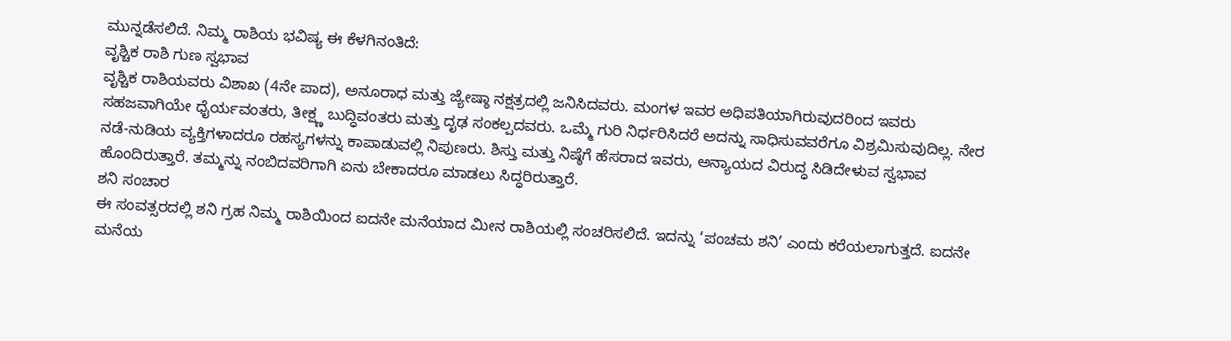ಮುನ್ನಡೆಸಲಿದೆ. ನಿಮ್ಮ ರಾಶಿಯ ಭವಿಷ್ಯ ಈ ಕೆಳಗಿನಂತಿದೆ:
ವೃಶ್ಚಿಕ ರಾಶಿ ಗುಣ ಸ್ವಭಾವ
ವೃಶ್ಚಿಕ ರಾಶಿಯವರು ವಿಶಾಖ (4ನೇ ಪಾದ), ಅನೂರಾಧ ಮತ್ತು ಜ್ಯೇಷ್ಠಾ ನಕ್ಷತ್ರದಲ್ಲಿ ಜನಿಸಿದವರು. ಮಂಗಳ ಇವರ ಅಧಿಪತಿಯಾಗಿರುವುದರಿಂದ ಇವರು ಸಹಜವಾಗಿಯೇ ಧೈರ್ಯವಂತರು, ತೀಕ್ಷ್ಣ ಬುದ್ಧಿವಂತರು ಮತ್ತು ದೃಢ ಸಂಕಲ್ಪದವರು. ಒಮ್ಮೆ ಗುರಿ ನಿರ್ಧರಿಸಿದರೆ ಅದನ್ನು ಸಾಧಿಸುವವರೆಗೂ ವಿಶ್ರಮಿಸುವುದಿಲ್ಲ. ನೇರ ನಡೆ-ನುಡಿಯ ವ್ಯಕ್ತಿಗಳಾದರೂ ರಹಸ್ಯಗಳನ್ನು ಕಾಪಾಡುವಲ್ಲಿ ನಿಪುಣರು. ಶಿಸ್ತು ಮತ್ತು ನಿಷ್ಠೆಗೆ ಹೆಸರಾದ ಇವರು, ಅನ್ಯಾಯದ ವಿರುದ್ಧ ಸಿಡಿದೇಳುವ ಸ್ವಭಾವ ಹೊಂದಿರುತ್ತಾರೆ. ತಮ್ಮನ್ನು ನಂಬಿದವರಿಗಾಗಿ ಏನು ಬೇಕಾದರೂ ಮಾಡಲು ಸಿದ್ಧರಿರುತ್ತಾರೆ.
ಶನಿ ಸಂಚಾರ
ಈ ಸಂವತ್ಸರದಲ್ಲಿ ಶನಿ ಗ್ರಹ ನಿಮ್ಮ ರಾಶಿಯಿಂದ ಐದನೇ ಮನೆಯಾದ ಮೀನ ರಾಶಿಯಲ್ಲಿ ಸಂಚರಿಸಲಿದೆ. ಇದನ್ನು ‘ಪಂಚಮ ಶನಿ’ ಎಂದು ಕರೆಯಲಾಗುತ್ತದೆ. ಐದನೇ ಮನೆಯ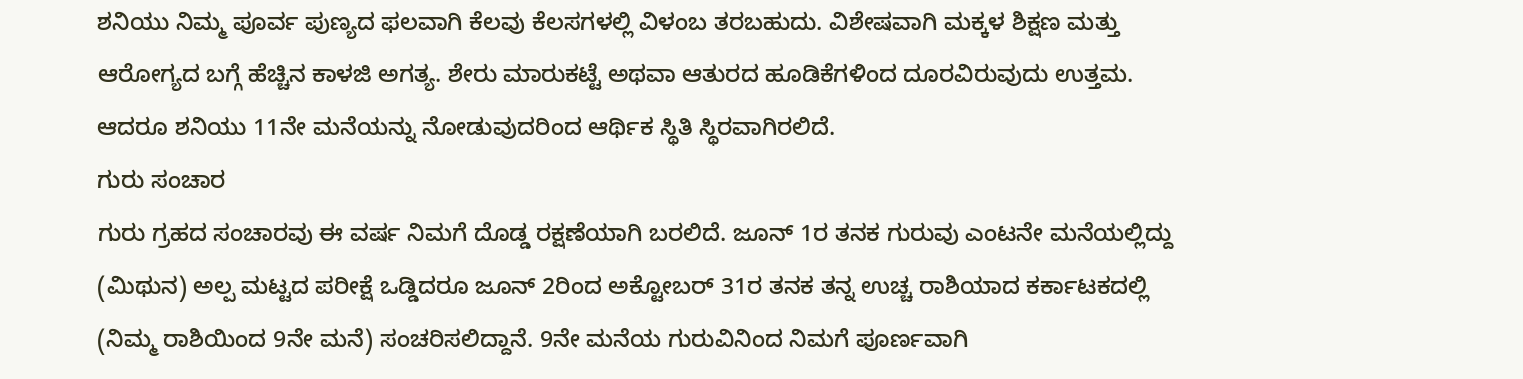ಶನಿಯು ನಿಮ್ಮ ಪೂರ್ವ ಪುಣ್ಯದ ಫಲವಾಗಿ ಕೆಲವು ಕೆಲಸಗಳಲ್ಲಿ ವಿಳಂಬ ತರಬಹುದು. ವಿಶೇಷವಾಗಿ ಮಕ್ಕಳ ಶಿಕ್ಷಣ ಮತ್ತು ಆರೋಗ್ಯದ ಬಗ್ಗೆ ಹೆಚ್ಚಿನ ಕಾಳಜಿ ಅಗತ್ಯ. ಶೇರು ಮಾರುಕಟ್ಟೆ ಅಥವಾ ಆತುರದ ಹೂಡಿಕೆಗಳಿಂದ ದೂರವಿರುವುದು ಉತ್ತಮ. ಆದರೂ ಶನಿಯು 11ನೇ ಮನೆಯನ್ನು ನೋಡುವುದರಿಂದ ಆರ್ಥಿಕ ಸ್ಥಿತಿ ಸ್ಥಿರವಾಗಿರಲಿದೆ.
ಗುರು ಸಂಚಾರ
ಗುರು ಗ್ರಹದ ಸಂಚಾರವು ಈ ವರ್ಷ ನಿಮಗೆ ದೊಡ್ಡ ರಕ್ಷಣೆಯಾಗಿ ಬರಲಿದೆ. ಜೂನ್ 1ರ ತನಕ ಗುರುವು ಎಂಟನೇ ಮನೆಯಲ್ಲಿದ್ದು (ಮಿಥುನ) ಅಲ್ಪ ಮಟ್ಟದ ಪರೀಕ್ಷೆ ಒಡ್ಡಿದರೂ ಜೂನ್ 2ರಿಂದ ಅಕ್ಟೋಬರ್ 31ರ ತನಕ ತನ್ನ ಉಚ್ಚ ರಾಶಿಯಾದ ಕರ್ಕಾಟಕದಲ್ಲಿ (ನಿಮ್ಮ ರಾಶಿಯಿಂದ 9ನೇ ಮನೆ) ಸಂಚರಿಸಲಿದ್ದಾನೆ. 9ನೇ ಮನೆಯ ಗುರುವಿನಿಂದ ನಿಮಗೆ ಪೂರ್ಣವಾಗಿ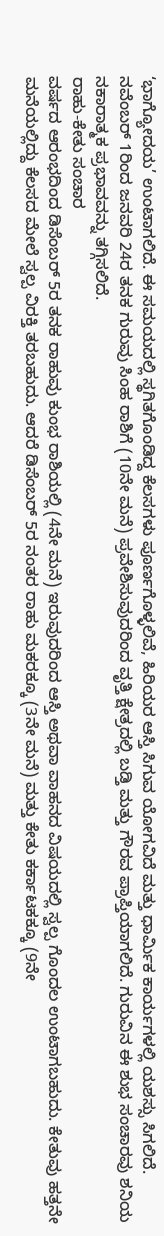‘ಭಾಗ್ಯೋದಯ’ ಉಂಟಾಗಲಿದೆ. ಈ ಸಮಯದಲ್ಲಿ ಸ್ಥಗಿತಗೊಂಡಿದ್ದ ಕೆಲಸಗಳು ಪೂರ್ಣಗೊಳ್ಳಲಿವೆ, ಹಿರಿಯರ ಆಸ್ತಿ ಸಿಗುವ ಯೋಗವಿದೆ ಮತ್ತು ಧಾರ್ಮಿಕ ಕಾರ್ಯಗಳಲ್ಲಿ ಯಶಸ್ಸು ಸಿಗಲಿದೆ. ನವೆಂಬರ್ 1ರಿಂದ ಜನವರಿ 24ರ ತನಕ ಗುರುವು ಸಿಂಹ ರಾಶಿಗೆ (10ನೇ ಮನೆ) ಪ್ರವೇಶಿಸುವುದರಿಂದ ವೃತ್ತಿ ಕ್ಷೇತ್ರದಲ್ಲಿ ಬಡ್ತಿ ಮತ್ತು ಗೌರವ ಪ್ರಾಪ್ತಿಯಾಗಲಿದೆ. ಗುರುವಿನ ಈ ಶುಭ ಸಂಚಾರವು ಶನಿಯ ನಕಾರಾತ್ಮಕ ಪ್ರಭಾವವನ್ನು ತಗ್ಗಿಸಲಿದೆ.
ರಾಹು-ಕೇತು ಸಂಚಾರ
ವರ್ಷದ ಆರಂಭದಿಂದ ಡಿಸೆಂಬರ್ 5ರ ತನಕ ರಾಹುವು ಕುಂಭ ರಾಶಿಯಲ್ಲಿ (4ನೇ ಮನೆ) ಇರುವುದರಿಂದ ಆಸ್ತಿ ಅಥವಾ ವಾಹನದ ವಿಷಯದಲ್ಲಿ ಸ್ವಲ್ಪ ಗೊಂದಲ ಉಂಟಾಗಬಹುದು. ಕೇತುವು ಹತ್ತನೇ ಮನೆಯಲ್ಲಿದ್ದು ಕೆಲಸದ ಮೇಲೆ ಸ್ವಲ್ಪ ವಿರಕ್ತಿ ತರಬಹುದು. ಆದರೆ ಡಿಸೆಂಬರ್ 5ರ ನಂತರ ರಾಹು ಮಕರಕ್ಕೂ (3ನೇ ಮನೆ) ಮತ್ತು ಕೇತು ಕರ್ಕಾಟಕಕ್ಕೂ (9ನೇ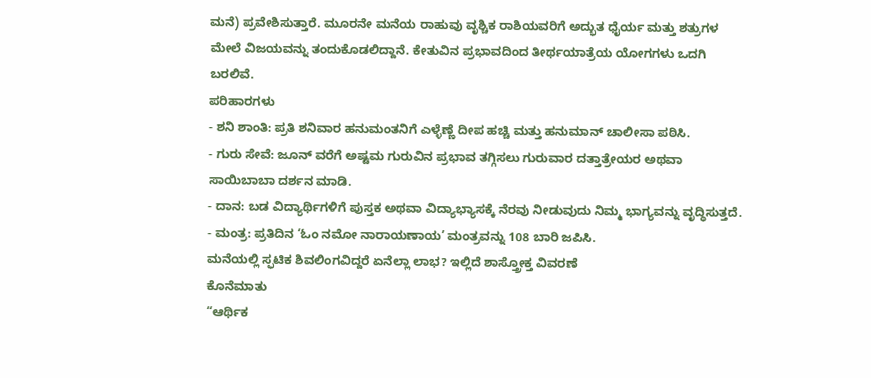ಮನೆ) ಪ್ರವೇಶಿಸುತ್ತಾರೆ. ಮೂರನೇ ಮನೆಯ ರಾಹುವು ವೃಶ್ಚಿಕ ರಾಶಿಯವರಿಗೆ ಅದ್ಭುತ ಧೈರ್ಯ ಮತ್ತು ಶತ್ರುಗಳ ಮೇಲೆ ವಿಜಯವನ್ನು ತಂದುಕೊಡಲಿದ್ದಾನೆ. ಕೇತುವಿನ ಪ್ರಭಾವದಿಂದ ತೀರ್ಥಯಾತ್ರೆಯ ಯೋಗಗಳು ಒದಗಿ ಬರಲಿವೆ.
ಪರಿಹಾರಗಳು
- ಶನಿ ಶಾಂತಿ: ಪ್ರತಿ ಶನಿವಾರ ಹನುಮಂತನಿಗೆ ಎಳ್ಳೆಣ್ಣೆ ದೀಪ ಹಚ್ಚಿ ಮತ್ತು ಹನುಮಾನ್ ಚಾಲೀಸಾ ಪಠಿಸಿ.
- ಗುರು ಸೇವೆ: ಜೂನ್ ವರೆಗೆ ಅಷ್ಟಮ ಗುರುವಿನ ಪ್ರಭಾವ ತಗ್ಗಿಸಲು ಗುರುವಾರ ದತ್ತಾತ್ರೇಯರ ಅಥವಾ ಸಾಯಿಬಾಬಾ ದರ್ಶನ ಮಾಡಿ.
- ದಾನ: ಬಡ ವಿದ್ಯಾರ್ಥಿಗಳಿಗೆ ಪುಸ್ತಕ ಅಥವಾ ವಿದ್ಯಾಭ್ಯಾಸಕ್ಕೆ ನೆರವು ನೀಡುವುದು ನಿಮ್ಮ ಭಾಗ್ಯವನ್ನು ವೃದ್ಧಿಸುತ್ತದೆ.
- ಮಂತ್ರ: ಪ್ರತಿದಿನ ‘ಓಂ ನಮೋ ನಾರಾಯಣಾಯ’ ಮಂತ್ರವನ್ನು 108 ಬಾರಿ ಜಪಿಸಿ.
ಮನೆಯಲ್ಲಿ ಸ್ಫಟಿಕ ಶಿವಲಿಂಗವಿದ್ದರೆ ಏನೆಲ್ಲಾ ಲಾಭ? ಇಲ್ಲಿದೆ ಶಾಸ್ತ್ರೋಕ್ತ ವಿವರಣೆ
ಕೊನೆಮಾತು
“ಆರ್ಥಿಕ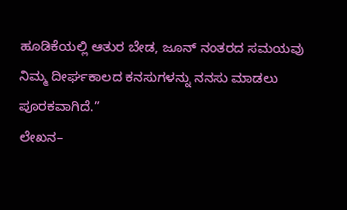ಹೂಡಿಕೆಯಲ್ಲಿ ಆತುರ ಬೇಡ, ಜೂನ್ ನಂತರದ ಸಮಯವು ನಿಮ್ಮ ದೀರ್ಘಕಾಲದ ಕನಸುಗಳನ್ನು ನನಸು ಮಾಡಲು ಪೂರಕವಾಗಿದೆ.”
ಲೇಖನ–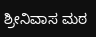ಶ್ರೀನಿವಾಸ ಮಠ